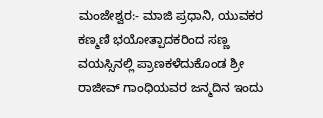ಮಂಜೇಶ್ವರ:- ಮಾಜಿ ಪ್ರಧಾನಿ, ಯುವಕರ ಕಣ್ಮಣಿ ಭಯೋತ್ಪಾದಕರಿಂದ ಸಣ್ಣ ವಯಸ್ಸಿನಲ್ಲಿ ಪ್ರಾಣಕಳೆದುಕೊಂಡ ಶ್ರೀ ರಾಜೀವ್ ಗಾಂಧಿಯವರ ಜನ್ಮದಿನ ಇಂದು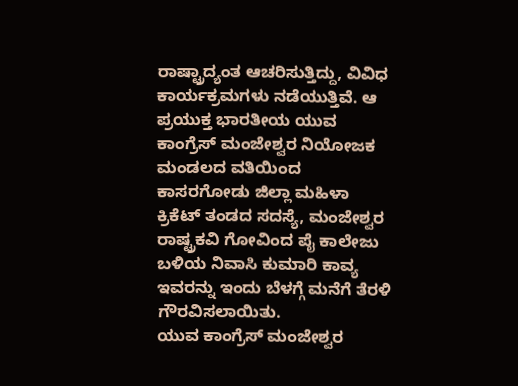ರಾಷ್ಟ್ರಾದ್ಯಂತ ಆಚರಿಸುತ್ತಿದ್ದು, ವಿವಿಧ ಕಾರ್ಯಕ್ರಮಗಳು ನಡೆಯುತ್ತಿವೆ. ಆ ಪ್ರಯುಕ್ತ ಭಾರತೀಯ ಯುವ ಕಾಂಗ್ರೆಸ್ ಮಂಜೇಶ್ವರ ನಿಯೋಜಕ ಮಂಡಲದ ವತಿಯಿಂದ ಕಾಸರಗೋಡು ಜಿಲ್ಲಾ ಮಹಿಳಾ ಕ್ರಿಕೆಟ್ ತಂಡದ ಸದಸ್ಯೆ, ಮಂಜೇಶ್ವರ ರಾಷ್ಟ್ರಕವಿ ಗೋವಿಂದ ಪೈ ಕಾಲೇಜು ಬಳಿಯ ನಿವಾಸಿ ಕುಮಾರಿ ಕಾವ್ಯ ಇವರನ್ನು ಇಂದು ಬೆಳಗ್ಗೆ ಮನೆಗೆ ತೆರಳಿ ಗೌರವಿಸಲಾಯಿತು.
ಯುವ ಕಾಂಗ್ರೆಸ್ ಮಂಜೇಶ್ವರ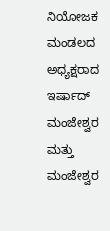ನಿಯೋಜಕ ಮಂಡಲದ ಅಧ್ಯಕ್ಷರಾದ ಇರ್ಷಾದ್ ಮಂಜೇಶ್ವರ ಮತ್ತು ಮಂಜೇಶ್ವರ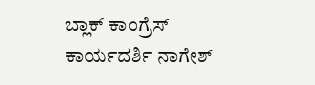ಬ್ಲಾಕ್ ಕಾಂಗ್ರೆಸ್ ಕಾರ್ಯದರ್ಶಿ ನಾಗೇಶ್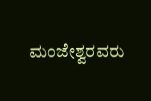ಮಂಜೇಶ್ವರವರು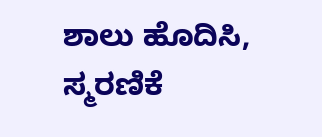ಶಾಲು ಹೊದಿಸಿ, ಸ್ಮರಣಿಕೆ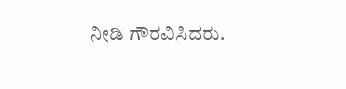ನೀಡಿ ಗೌರವಿಸಿದರು.